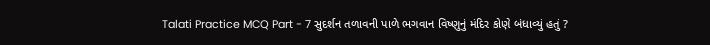Talati Practice MCQ Part - 7 સુદર્શન તળાવની પાળે ભગવાન વિષ્ણુનું મંદિર કોણે બંધાવ્યું હતું ?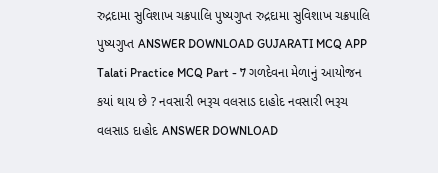રુદ્રદામા સુવિશાખ ચક્રપાલિ પુષ્યગુપ્ત રુદ્રદામા સુવિશાખ ચક્રપાલિ પુષ્યગુપ્ત ANSWER DOWNLOAD GUJARATI MCQ APP
Talati Practice MCQ Part - 7 ગળદેવના મેળાનું આયોજન કયાં થાય છે ? નવસારી ભરૂચ વલસાડ દાહોદ નવસારી ભરૂચ વલસાડ દાહોદ ANSWER DOWNLOAD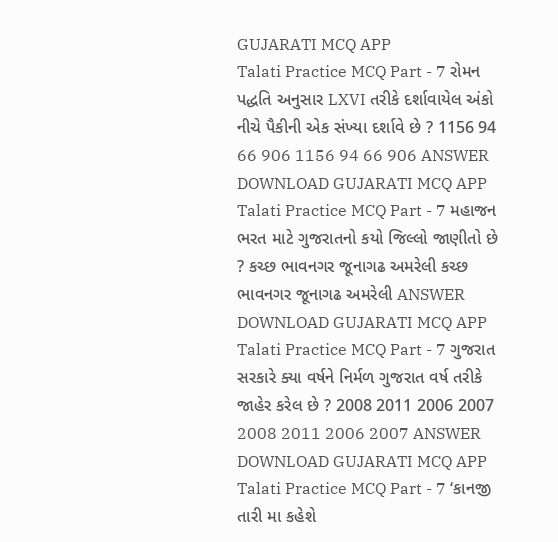GUJARATI MCQ APP
Talati Practice MCQ Part - 7 રોમન પદ્ધતિ અનુસાર LXVI તરીકે દર્શાવાયેલ અંકો નીચે પૈકીની એક સંખ્યા દર્શાવે છે ? 1156 94 66 906 1156 94 66 906 ANSWER DOWNLOAD GUJARATI MCQ APP
Talati Practice MCQ Part - 7 મહાજન ભરત માટે ગુજરાતનો કયો જિલ્લો જાણીતો છે ? કચ્છ ભાવનગર જૂનાગઢ અમરેલી કચ્છ ભાવનગર જૂનાગઢ અમરેલી ANSWER DOWNLOAD GUJARATI MCQ APP
Talati Practice MCQ Part - 7 ગુજરાત સરકારે ક્યા વર્ષને નિર્મળ ગુજરાત વર્ષ તરીકે જાહેર કરેલ છે ? 2008 2011 2006 2007 2008 2011 2006 2007 ANSWER DOWNLOAD GUJARATI MCQ APP
Talati Practice MCQ Part - 7 ‘કાનજી તારી મા કહેશે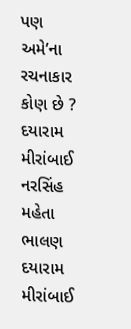પણ અમે’ના રચનાકાર કોણ છે ? દયારામ મીરાંબાઈ નરસિંહ મહેતા ભાલણ દયારામ મીરાંબાઈ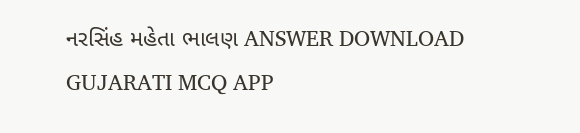નરસિંહ મહેતા ભાલણ ANSWER DOWNLOAD GUJARATI MCQ APP